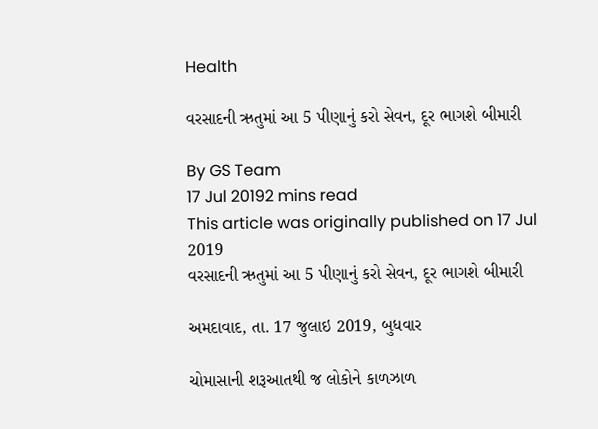Health

વરસાદની ઋતુમાં આ 5 પીણાનું કરો સેવન, દૂર ભાગશે બીમારી

By GS Team
17 Jul 20192 mins read
This article was originally published on 17 Jul 2019
વરસાદની ઋતુમાં આ 5 પીણાનું કરો સેવન, દૂર ભાગશે બીમારી

અમદાવાદ, તા. 17 જુલાઇ 2019, બુધવાર

ચોમાસાની શરૂઆતથી જ લોકોને કાળઝાળ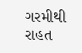ગરમીથી રાહત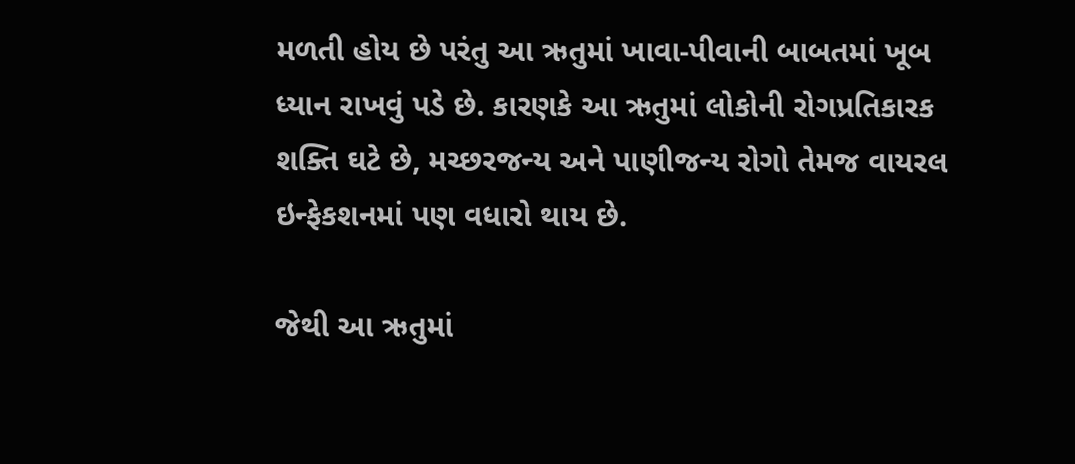મળતી હોય છે પરંતુ આ ઋતુમાં ખાવા-પીવાની બાબતમાં ખૂબ ધ્યાન રાખવું પડે છે. કારણકે આ ઋતુમાં લોકોની રોગપ્રતિકારક શક્તિ ઘટે છે, મચ્છરજન્ય અને પાણીજન્ય રોગો તેમજ વાયરલ ઇન્ફેકશનમાં પણ વધારો થાય છે.

જેથી આ ઋતુમાં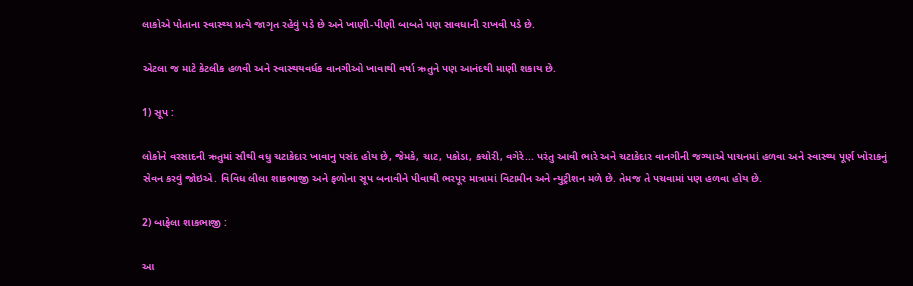લાકોએ પોતાના સ્વાસ્થ્ય પ્રત્યે જાગૃત રહેવું પડે છે અને ખાણી-પીણી બાબતે પણ સાવધાની રાખવી પડે છે.

એટલા જ માટે કેટલીક હળવી અને સ્વાસ્થયવર્ધક વાનગીઓ ખાવાથી વર્ષા ઋતુને પણ આનંદથી માણી શકાય છે.

1) સૂપ :

લોકોને વરસાદની ઋતુમાં સૌથી વધુ ચટાકેદાર ખાવાનુ પસંદ હોય છે, જેમકે, ચાટ, પકોડા, કચોરી, વગેરે... પરંતુ આવી ભારે અને ચટાકેદાર વાનગીની જગ્યાએ પાચનમાં હળવા અને સ્વાસ્થ્ય પૂર્ણ ખોરાકનું સેવન કરવું જોઇએ. વિવિધ લીલા શાકભાજી અને ફળોના સૂપ બનાવીને પીવાથી ભરપૂર માત્રામાં વિટામીન અને ન્યુટ્રીશન મળે છે. તેમજ તે પચવામાં પણ હળવા હોય છે.

2) બાફેલા શાકભાજી :

આ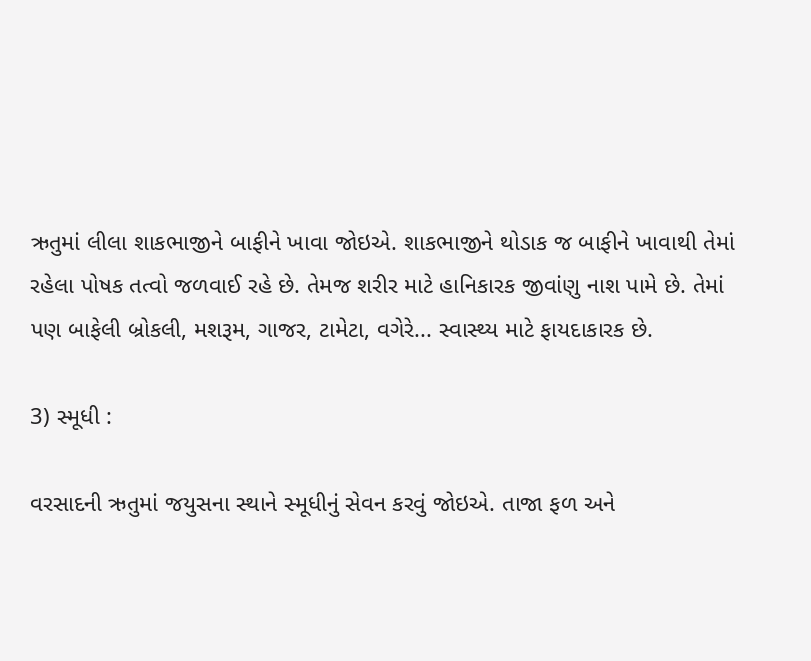ઋતુમાં લીલા શાકભાજીને બાફીને ખાવા જોઇએ. શાકભાજીને થોડાક જ બાફીને ખાવાથી તેમાં રહેલા પોષક તત્વો જળવાઈ રહે છે. તેમજ શરીર માટે હાનિકારક જીવાંણુ નાશ પામે છે. તેમાં પણ બાફેલી બ્રોકલી, મશરૂમ, ગાજર, ટામેટા, વગેરે... સ્વાસ્થ્ય માટે ફાયદાકારક છે.

3) સ્મૂધી :

વરસાદની ઋતુમાં જયુસના સ્થાને સ્મૂધીનું સેવન કરવું જોઇએ. તાજા ફળ અને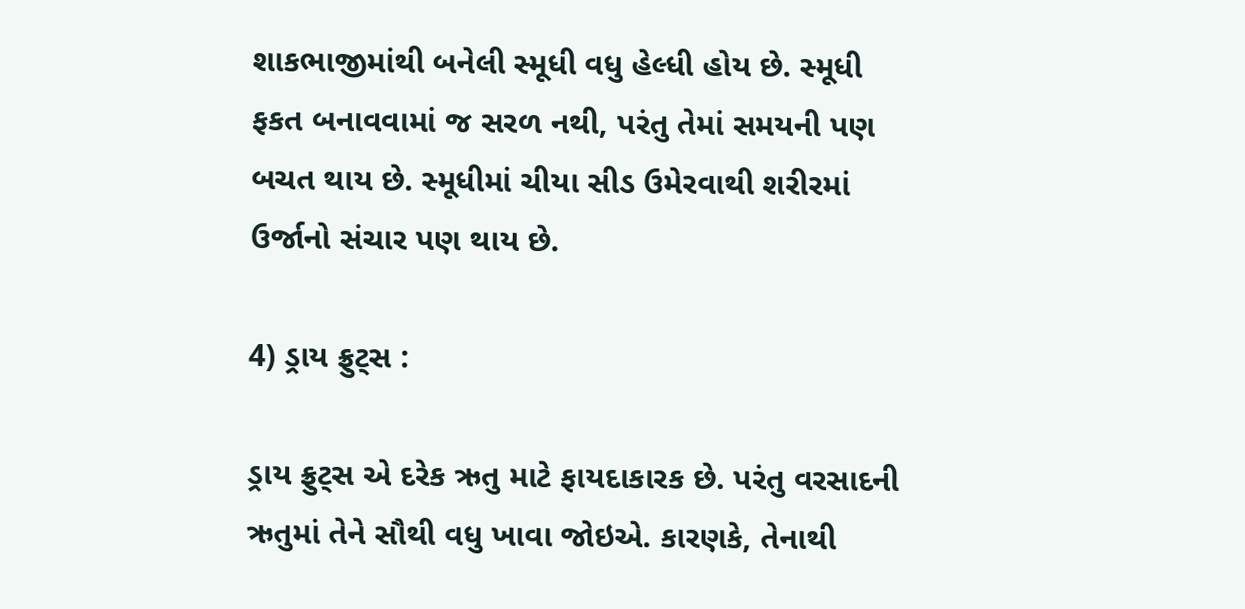શાકભાજીમાંથી બનેલી સ્મૂધી વધુ હેલ્ધી હોય છે. સ્મૂધી ફકત બનાવવામાં જ સરળ નથી, પરંતુ તેમાં સમયની પણ બચત થાય છે. સ્મૂધીમાં ચીયા સીડ ઉમેરવાથી શરીરમાં ઉર્જાનો સંચાર પણ થાય છે.

4) ડ્રાય ફ્રુટ્સ :

ડ્રાય ફ્રુટ્સ એ દરેક ઋતુ માટે ફાયદાકારક છે. પરંતુ વરસાદની ઋતુમાં તેને સૌથી વધુ ખાવા જોઇએ. કારણકે, તેનાથી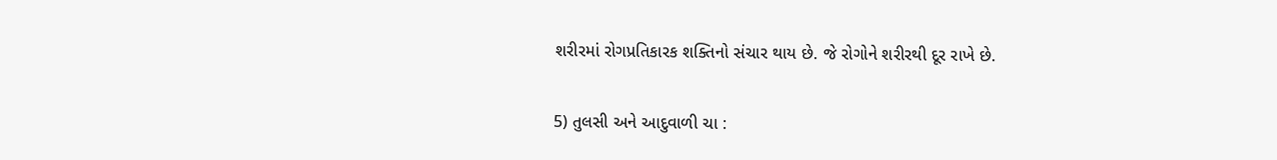શરીરમાં રોગપ્રતિકારક શક્તિનો સંચાર થાય છે. જે રોગોને શરીરથી દૂર રાખે છે.

5) તુલસી અને આદુવાળી ચા :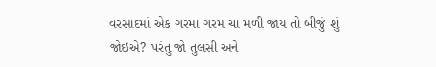વરસાદમાં એક ગરમા ગરમ ચા મળી જાય તો બીજું શું જોઇએ? પરંતુ જો તુલસી અને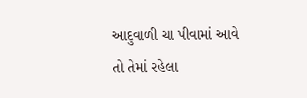આદુવાળી ચા પીવામાં આવે તો તેમાં રહેલા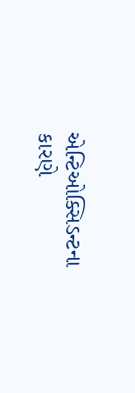એન્ટિઓક્સિડન્ટના કારણે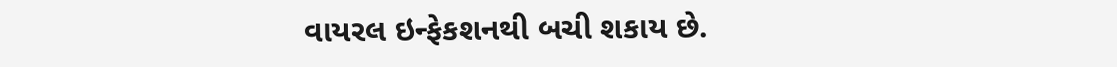વાયરલ ઇન્ફેકશનથી બચી શકાય છે.